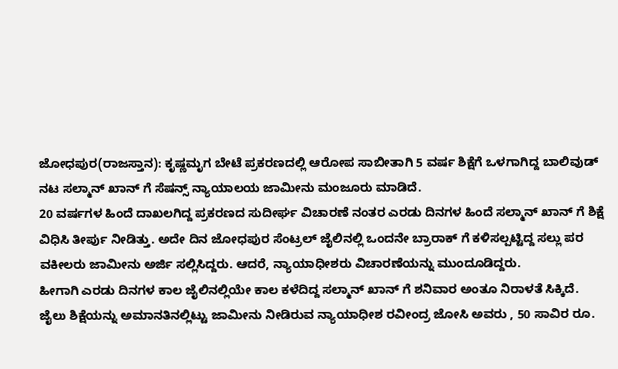ಜೋಧಪುರ(ರಾಜಸ್ತಾನ): ಕೃಷ್ಣಮೃಗ ಬೇಟೆ ಪ್ರಕರಣದಲ್ಲಿ ಆರೋಪ ಸಾಬೀತಾಗಿ 5 ವರ್ಷ ಶಿಕ್ಷೆಗೆ ಒಳಗಾಗಿದ್ದ ಬಾಲಿವುಡ್ ನಟ ಸಲ್ಮಾನ್ ಖಾನ್ ಗೆ ಸೆಷನ್ಸ್ ನ್ಯಾಯಾಲಯ ಜಾಮೀನು ಮಂಜೂರು ಮಾಡಿದೆ.
20 ವರ್ಷಗಳ ಹಿಂದೆ ದಾಖಲಗಿದ್ದ ಪ್ರಕರಣದ ಸುದೀರ್ಘ ವಿಚಾರಣೆ ನಂತರ ಎರಡು ದಿನಗಳ ಹಿಂದೆ ಸಲ್ಮಾನ್ ಖಾನ್ ಗೆ ಶಿಕ್ಷೆ ವಿಧಿಸಿ ತೀರ್ಪು ನೀಡಿತ್ತು. ಅದೇ ದಿನ ಜೋಧಪುರ ಸೆಂಟ್ರಲ್ ಜೈಲಿನಲ್ಲಿ ಒಂದನೇ ಬ್ರಾರಾಕ್ ಗೆ ಕಳಿಸಲ್ಪಟ್ಟಿದ್ದ ಸಲ್ಲು ಪರ ವಕೀಲರು ಜಾಮೀನು ಅರ್ಜಿ ಸಲ್ಲಿಸಿದ್ದರು. ಆದರೆ, ನ್ಯಾಯಾಧೀಶರು ವಿಚಾರಣೆಯನ್ನು ಮುಂದೂಡಿದ್ದರು.
ಹೀಗಾಗಿ ಎರಡು ದಿನಗಳ ಕಾಲ ಜೈಲಿನಲ್ಲಿಯೇ ಕಾಲ ಕಳೆದಿದ್ದ ಸಲ್ಮಾನ್ ಖಾನ್ ಗೆ ಶನಿವಾರ ಅಂತೂ ನಿರಾಳತೆ ಸಿಕ್ಕಿದೆ.
ಜೈಲು ಶಿಕ್ಷೆಯನ್ನು ಅಮಾನತಿನಲ್ಲಿಟ್ಟು ಜಾಮೀನು ನೀಡಿರುವ ನ್ಯಾಯಾಧೀಶ ರವೀಂದ್ರ ಜೋಸಿ ಅವರು , 50 ಸಾವಿರ ರೂ.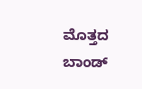ಮೊತ್ತದ ಬಾಂಡ್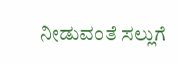ನೀಡುವಂತೆ ಸಲ್ಲುಗೆ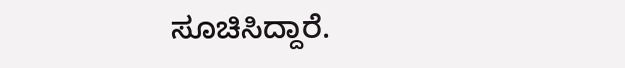ಸೂಚಿಸಿದ್ದಾರೆ.